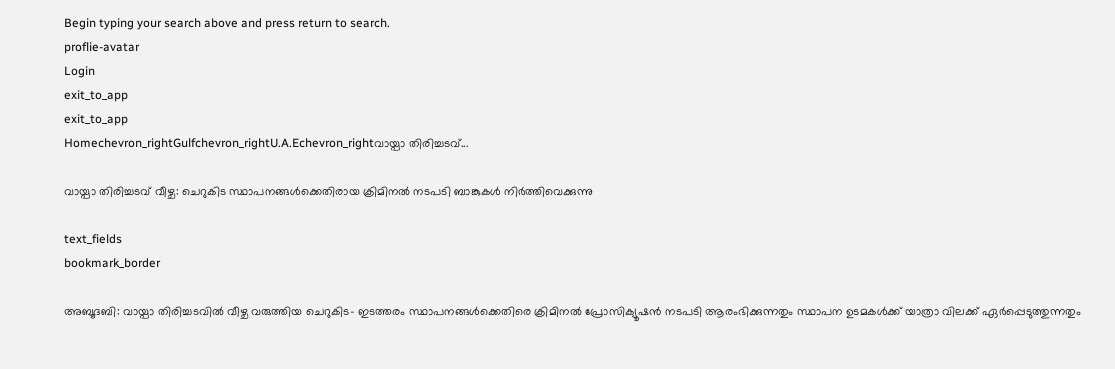Begin typing your search above and press return to search.
proflie-avatar
Login
exit_to_app
exit_to_app
Homechevron_rightGulfchevron_rightU.A.Echevron_rightവായ്പാ തിരിച്ചടവ്...

വായ്പാ തിരിച്ചടവ് വീഴ്ച: ചെറുകിട സ്ഥാപനങ്ങള്‍ക്കെതിരായ ക്രിമിനല്‍ നടപടി ബാങ്കുകള്‍ നിര്‍ത്തിവെക്കുന്നു

text_fields
bookmark_border

അബൂദബി: വായ്പാ തിരിച്ചടവില്‍ വീഴ്ച വരുത്തിയ ചെറുകിട- ഇടത്തരം സ്ഥാപനങ്ങള്‍ക്കെതിരെ ക്രിമിനല്‍ പ്രോസിക്യൂഷന്‍ നടപടി ആരംഭിക്കുന്നതും സ്ഥാപന ഉടമകള്‍ക്ക് യാത്രാ വിലക്ക് ഏര്‍പ്പെടുത്തുന്നതും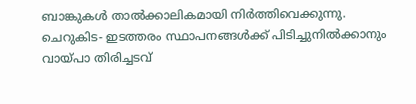ബാങ്കുകള്‍ താല്‍ക്കാലികമായി നിര്‍ത്തിവെക്കുന്നു. ചെറുകിട- ഇടത്തരം സ്ഥാപനങ്ങള്‍ക്ക് പിടിച്ചുനില്‍ക്കാനും വായ്പാ തിരിച്ചടവ്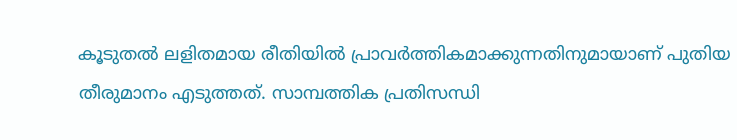കൂടുതല്‍ ലളിതമായ രീതിയില്‍ പ്രാവര്‍ത്തികമാക്കുന്നതിനുമായാണ് പുതിയ തീരുമാനം എടുത്തത്. സാമ്പത്തിക പ്രതിസന്ധി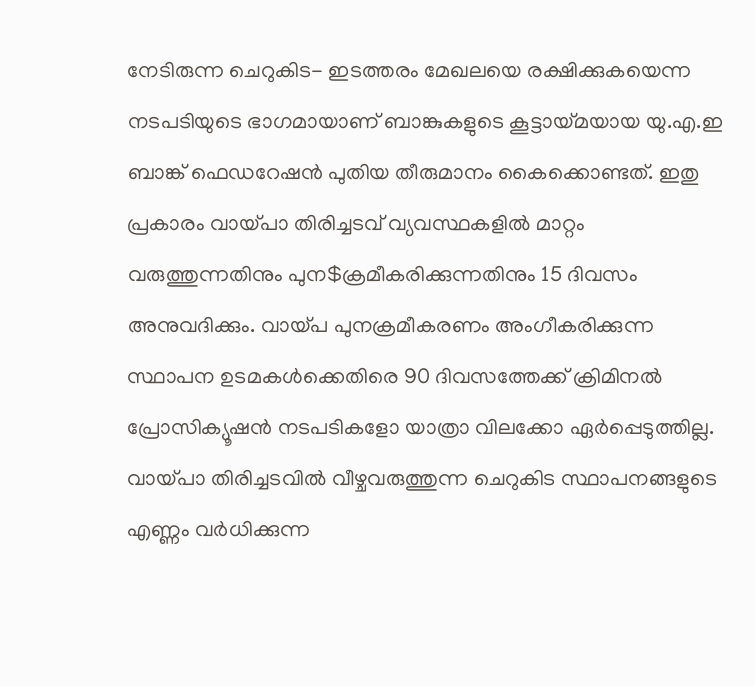നേടിരുന്ന ചെറുകിട- ഇടത്തരം മേഖലയെ രക്ഷിക്കുകയെന്ന നടപടിയുടെ ഭാഗമായാണ് ബാങ്കുകളുടെ കൂട്ടായ്മയായ യു.എ.ഇ ബാങ്ക് ഫെഡറേഷന്‍ പുതിയ തീരുമാനം കൈക്കൊണ്ടത്. ഇതു പ്രകാരം വായ്പാ തിരിച്ചടവ് വ്യവസ്ഥകളില്‍ മാറ്റം വരുത്തുന്നതിനും പുന$ക്രമീകരിക്കുന്നതിനും 15 ദിവസം അനുവദിക്കും. വായ്പ പുനക്രമീകരണം അംഗീകരിക്കുന്ന സ്ഥാപന ഉടമകള്‍ക്കെതിരെ 90 ദിവസത്തേക്ക് ക്രിമിനല്‍ പ്രോസിക്യൂഷന്‍ നടപടികളോ യാത്രാ വിലക്കോ ഏര്‍പ്പെടുത്തില്ല.
വായ്പാ തിരിച്ചടവില്‍ വീഴ്ചവരുത്തുന്ന ചെറുകിട സ്ഥാപനങ്ങളുടെ എണ്ണം വര്‍ധിക്കുന്ന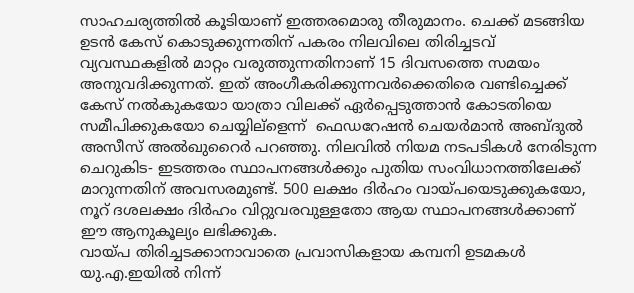സാഹചര്യത്തില്‍ കൂടിയാണ് ഇത്തരമൊരു തീരുമാനം. ചെക്ക് മടങ്ങിയ ഉടന്‍ കേസ് കൊടുക്കുന്നതിന് പകരം നിലവിലെ തിരിച്ചടവ് വ്യവസ്ഥകളില്‍ മാറ്റം വരുത്തുന്നതിനാണ് 15 ദിവസത്തെ സമയം അനുവദിക്കുന്നത്. ഇത് അംഗീകരിക്കുന്നവര്‍ക്കെതിരെ വണ്ടിച്ചെക്ക് കേസ് നല്‍കുകയോ യാത്രാ വിലക്ക് ഏര്‍പ്പെടുത്താന്‍ കോടതിയെ സമീപിക്കുകയോ ചെയ്യില്ളെന്ന്  ഫെഡറേഷന്‍ ചെയര്‍മാന്‍ അബ്ദുല്‍ അസീസ് അല്‍ഖുറൈര്‍ പറഞ്ഞു. നിലവില്‍ നിയമ നടപടികള്‍ നേരിടുന്ന ചെറുകിട- ഇടത്തരം സ്ഥാപനങ്ങള്‍ക്കും പുതിയ സംവിധാനത്തിലേക്ക് മാറുന്നതിന് അവസരമുണ്ട്. 500 ലക്ഷം ദിര്‍ഹം വായ്പയെടുക്കുകയോ, നൂറ് ദശലക്ഷം ദിര്‍ഹം വിറ്റുവരവുള്ളതോ ആയ സ്ഥാപനങ്ങള്‍ക്കാണ് ഈ ആനുകൂല്യം ലഭിക്കുക.
വായ്പ തിരിച്ചടക്കാനാവാതെ പ്രവാസികളായ കമ്പനി ഉടമകള്‍ യു.എ.ഇയില്‍ നിന്ന്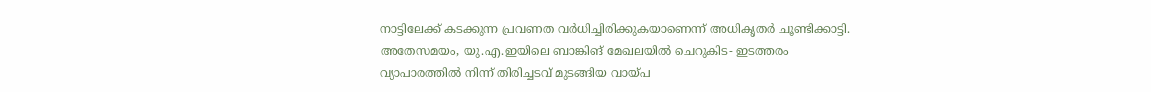നാട്ടിലേക്ക് കടക്കുന്ന പ്രവണത വര്‍ധിച്ചിരിക്കുകയാണെന്ന് അധികൃതര്‍ ചൂണ്ടിക്കാട്ടി. അതേസമയം, യു.എ.ഇയിലെ ബാങ്കിങ് മേഖലയില്‍ ചെറുകിട- ഇടത്തരം വ്യാപാരത്തില്‍ നിന്ന് തിരിച്ചടവ് മുടങ്ങിയ വായ്പ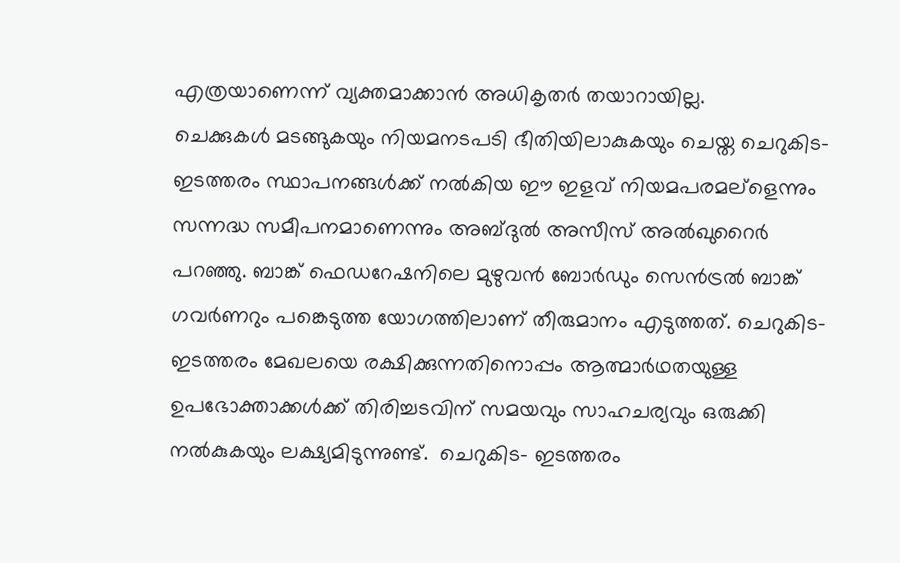എത്രയാണെന്ന് വ്യക്തമാക്കാന്‍ അധികൃതര്‍ തയാറായില്ല.
ചെക്കുകള്‍ മടങ്ങുകയും നിയമനടപടി ഭീതിയിലാകുകയും ചെയ്ത ചെറുകിട- ഇടത്തരം സ്ഥാപനങ്ങള്‍ക്ക് നല്‍കിയ ഈ ഇളവ് നിയമപരമല്ളെന്നും സന്നദ്ധ സമീപനമാണെന്നും അബ്ദുല്‍ അസീസ് അല്‍ഖുറൈര്‍ പറഞ്ഞു. ബാങ്ക് ഫെഡറേഷനിലെ മുഴുവന്‍ ബോര്‍ഡും സെന്‍ട്രല്‍ ബാങ്ക് ഗവര്‍ണറും പങ്കെടുത്ത യോഗത്തിലാണ് തീരുമാനം എടുത്തത്. ചെറുകിട- ഇടത്തരം മേഖലയെ രക്ഷിക്കുന്നതിനൊപ്പം ആത്മാര്‍ഥതയുള്ള ഉപഭോക്താക്കള്‍ക്ക് തിരിച്ചടവിന് സമയവും സാഹചര്യവും ഒരുക്കി നല്‍കുകയും ലക്ഷ്യമിടുന്നുണ്ട്.  ചെറുകിട- ഇടത്തരം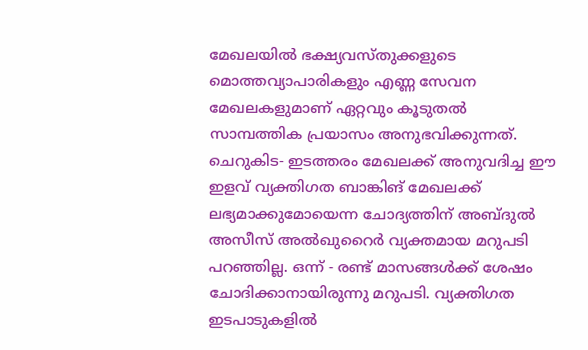മേഖലയില്‍ ഭക്ഷ്യവസ്തുക്കളുടെ മൊത്തവ്യാപാരികളും എണ്ണ സേവന മേഖലകളുമാണ് ഏറ്റവും കൂടുതല്‍ സാമ്പത്തിക പ്രയാസം അനുഭവിക്കുന്നത്. ചെറുകിട- ഇടത്തരം മേഖലക്ക് അനുവദിച്ച ഈ ഇളവ് വ്യക്തിഗത ബാങ്കിങ് മേഖലക്ക് ലഭ്യമാക്കുമോയെന്ന ചോദ്യത്തിന് അബ്ദുല്‍ അസീസ് അല്‍ഖുറൈര്‍ വ്യക്തമായ മറുപടി പറഞ്ഞില്ല. ഒന്ന് - രണ്ട് മാസങ്ങള്‍ക്ക് ശേഷം ചോദിക്കാനായിരുന്നു മറുപടി. വ്യക്തിഗത ഇടപാടുകളില്‍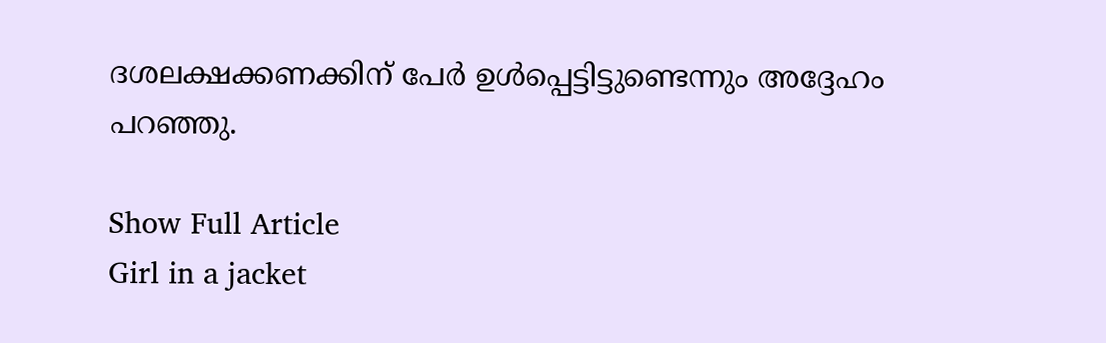ദശലക്ഷക്കണക്കിന് പേര്‍ ഉള്‍പ്പെട്ടിട്ടുണ്ടെന്നും അദ്ദേഹം പറഞ്ഞു.

Show Full Article
Girl in a jacket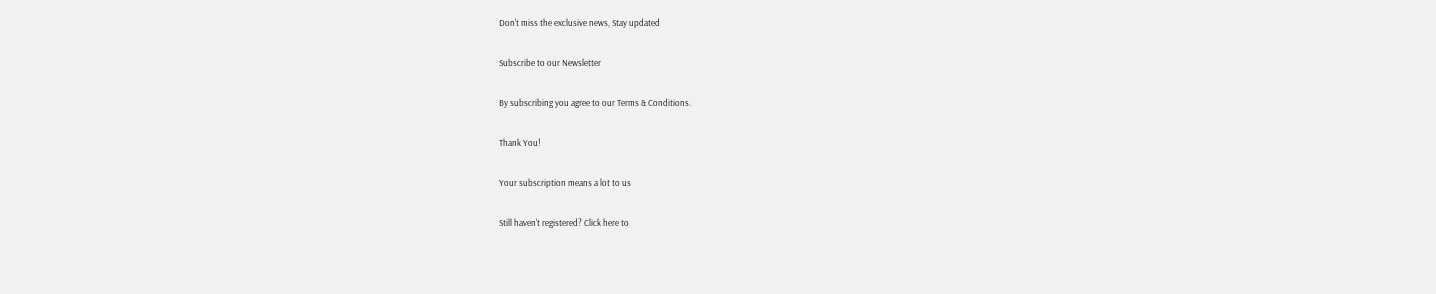Don't miss the exclusive news, Stay updated

Subscribe to our Newsletter

By subscribing you agree to our Terms & Conditions.

Thank You!

Your subscription means a lot to us

Still haven't registered? Click here to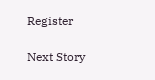Register

Next Story